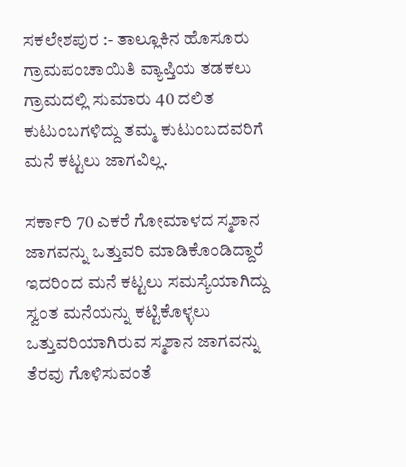ಸಕಲೇಶಪುರ :- ತಾಲ್ಲೂಕಿನ ಹೊಸೂರು ಗ್ರಾಮಪಂಚಾಯಿತಿ ವ್ಯಾಪ್ತಿಯ ತಡಕಲು ಗ್ರಾಮದಲ್ಲಿ ಸುಮಾರು 40 ದಲಿತ ಕುಟುಂಬಗಳಿದ್ದು ತಮ್ಮ ಕುಟುಂಬದವರಿಗೆ ಮನೆ ಕಟ್ಟಲು ಜಾಗವಿಲ್ಲ.

ಸರ್ಕಾರಿ 70 ಎಕರೆ ಗೋಮಾಳದ ಸ್ಮಶಾನ ಜಾಗವನ್ನು ಒತ್ತುವರಿ ಮಾಡಿಕೊಂಡಿದ್ದಾರೆ ಇದರಿಂದ ಮನೆ ಕಟ್ಟಲು ಸಮಸ್ಯೆಯಾಗಿದ್ದು ಸ್ವಂತ ಮನೆಯನ್ನು ಕಟ್ಟಿಕೊಳ್ಳಲು ಒತ್ತುವರಿಯಾಗಿರುವ ಸ್ಮಶಾನ ಜಾಗವನ್ನು ತೆರವು ಗೊಳಿಸುವಂತೆ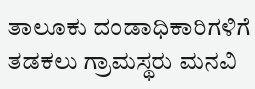ತಾಲೂಕು ದಂಡಾಧಿಕಾರಿಗಳಿಗೆ ತಡಕಲು ಗ್ರಾಮಸ್ಥರು ಮನವಿ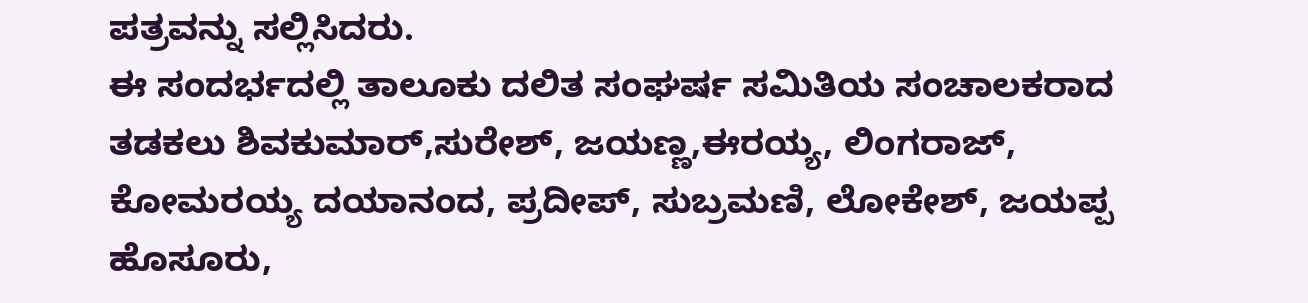ಪತ್ರವನ್ನು ಸಲ್ಲಿಸಿದರು.
ಈ ಸಂದರ್ಭದಲ್ಲಿ ತಾಲೂಕು ದಲಿತ ಸಂಘರ್ಷ ಸಮಿತಿಯ ಸಂಚಾಲಕರಾದ ತಡಕಲು ಶಿವಕುಮಾರ್,ಸುರೇಶ್, ಜಯಣ್ಣ,ಈರಯ್ಯ, ಲಿಂಗರಾಜ್, ಕೋಮರಯ್ಯ ದಯಾನಂದ, ಪ್ರದೀಪ್, ಸುಬ್ರಮಣಿ, ಲೋಕೇಶ್, ಜಯಪ್ಪ ಹೊಸೂರು,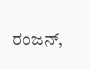ರಂಜನ್,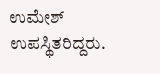ಉಮೇಶ್ ಉಪಸ್ಥಿತರಿದ್ದರು.